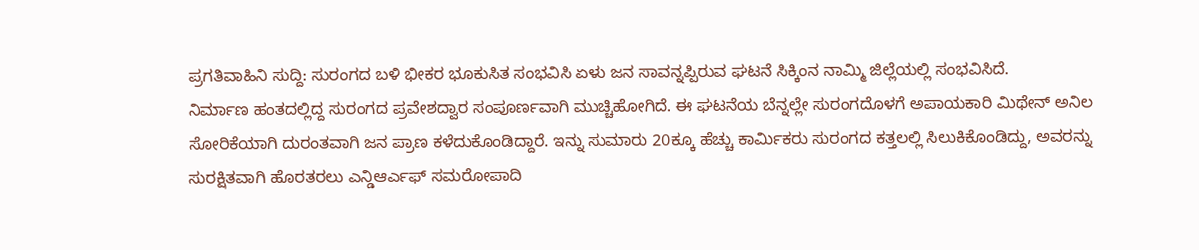ಪ್ರಗತಿವಾಹಿನಿ ಸುದ್ದಿ: ಸುರಂಗದ ಬಳಿ ಭೀಕರ ಭೂಕುಸಿತ ಸಂಭವಿಸಿ ಏಳು ಜನ ಸಾವನ್ನಪ್ಪಿರುವ ಘಟನೆ ಸಿಕ್ಕಿಂನ ನಾಮ್ಮಿ ಜಿಲ್ಲೆಯಲ್ಲಿ ಸಂಭವಿಸಿದೆ.
ನಿರ್ಮಾಣ ಹಂತದಲ್ಲಿದ್ದ ಸುರಂಗದ ಪ್ರವೇಶದ್ವಾರ ಸಂಪೂರ್ಣವಾಗಿ ಮುಚ್ಚಿಹೋಗಿದೆ. ಈ ಘಟನೆಯ ಬೆನ್ನಲ್ಲೇ ಸುರಂಗದೊಳಗೆ ಅಪಾಯಕಾರಿ ಮಿಥೇನ್ ಅನಿಲ ಸೋರಿಕೆಯಾಗಿ ದುರಂತವಾಗಿ ಜನ ಪ್ರಾಣ ಕಳೆದುಕೊಂಡಿದ್ದಾರೆ. ಇನ್ನು ಸುಮಾರು 20ಕ್ಕೂ ಹೆಚ್ಚು ಕಾರ್ಮಿಕರು ಸುರಂಗದ ಕತ್ತಲಲ್ಲಿ ಸಿಲುಕಿಕೊಂಡಿದ್ದು, ಅವರನ್ನು ಸುರಕ್ಷಿತವಾಗಿ ಹೊರತರಲು ಎನ್ಡಿಆರ್ಎಫ್ ಸಮರೋಪಾದಿ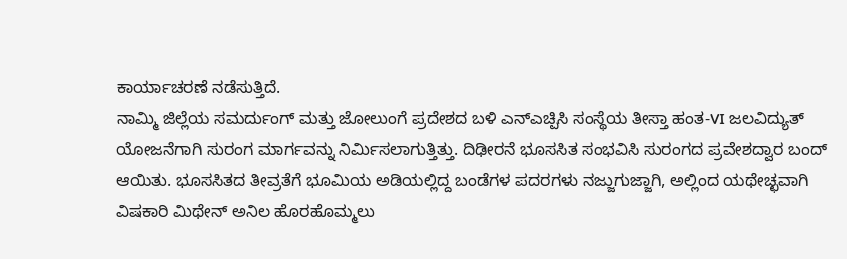ಕಾರ್ಯಾಚರಣೆ ನಡೆಸುತ್ತಿದೆ.
ನಾಮ್ಮಿ ಜಿಲ್ಲೆಯ ಸಮರ್ದುಂಗ್ ಮತ್ತು ಜೋಲುಂಗೆ ಪ್ರದೇಶದ ಬಳಿ ಎನ್ಎಚ್ಪಿಸಿ ಸಂಸ್ಥೆಯ ತೀಸ್ತಾ ಹಂತ-VI ಜಲವಿದ್ಯುತ್ ಯೋಜನೆಗಾಗಿ ಸುರಂಗ ಮಾರ್ಗವನ್ನು ನಿರ್ಮಿಸಲಾಗುತ್ತಿತ್ತು. ದಿಢೀರನೆ ಭೂಸಸಿತ ಸಂಭವಿಸಿ ಸುರಂಗದ ಪ್ರವೇಶದ್ವಾರ ಬಂದ್ ಆಯಿತು. ಭೂಸಸಿತದ ತೀವ್ರತೆಗೆ ಭೂಮಿಯ ಅಡಿಯಲ್ಲಿದ್ದ ಬಂಡೆಗಳ ಪದರಗಳು ನಜ್ಜುಗುಜ್ಜಾಗಿ, ಅಲ್ಲಿಂದ ಯಥೇಚ್ಛವಾಗಿ ವಿಷಕಾರಿ ಮಿಥೇನ್ ಅನಿಲ ಹೊರಹೊಮ್ಮಲು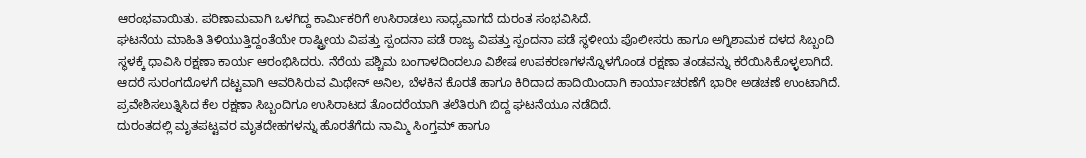ಆರಂಭವಾಯಿತು. ಪರಿಣಾಮವಾಗಿ ಒಳಗಿದ್ದ ಕಾರ್ಮಿಕರಿಗೆ ಉಸಿರಾಡಲು ಸಾಧ್ಯವಾಗದೆ ದುರಂತ ಸಂಭವಿಸಿದೆ.
ಘಟನೆಯ ಮಾಹಿತಿ ತಿಳಿಯುತ್ತಿದ್ದಂತೆಯೇ ರಾಷ್ಟ್ರೀಯ ವಿಪತ್ತು ಸ್ಪಂದನಾ ಪಡೆ ರಾಜ್ಯ ವಿಪತ್ತು ಸ್ಪಂದನಾ ಪಡೆ ಸ್ಥಳೀಯ ಪೊಲೀಸರು ಹಾಗೂ ಅಗ್ನಿಶಾಮಕ ದಳದ ಸಿಬ್ಬಂದಿ ಸ್ಥಳಕ್ಕೆ ಧಾವಿಸಿ ರಕ್ಷಣಾ ಕಾರ್ಯ ಆರಂಭಿಸಿದರು. ನೆರೆಯ ಪಶ್ಚಿಮ ಬಂಗಾಳದಿಂದಲೂ ವಿಶೇಷ ಉಪಕರಣಗಳನ್ನೊಳಗೊಂಡ ರಕ್ಷಣಾ ತಂಡವನ್ನು ಕರೆಯಿಸಿಕೊಳ್ಳಲಾಗಿದೆ. ಆದರೆ ಸುರಂಗದೊಳಗೆ ದಟ್ಟವಾಗಿ ಆವರಿಸಿರುವ ಮಿಥೇನ್ ಅನಿಲ, ಬೆಳಕಿನ ಕೊರತೆ ಹಾಗೂ ಕಿರಿದಾದ ಹಾದಿಯಿಂದಾಗಿ ಕಾರ್ಯಾಚರಣೆಗೆ ಭಾರೀ ಅಡಚಣೆ ಉಂಟಾಗಿದೆ. ಪ್ರವೇಶಿಸಲುತ್ನಿಸಿದ ಕೆಲ ರಕ್ಷಣಾ ಸಿಬ್ಬಂದಿಗೂ ಉಸಿರಾಟದ ತೊಂದರೆಯಾಗಿ ತಲೆತಿರುಗಿ ಬಿದ್ದ ಘಟನೆಯೂ ನಡೆದಿದೆ.
ದುರಂತದಲ್ಲಿ ಮೃತಪಟ್ಟವರ ಮೃತದೇಹಗಳನ್ನು ಹೊರತೆಗೆದು ನಾಮ್ಮಿ ಸಿಂಗ್ತಮ್ ಹಾಗೂ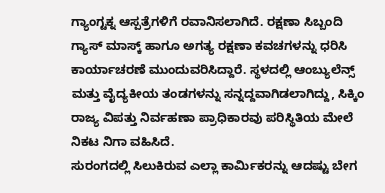ಗ್ಯಾಂಗ್ಟಕ್ನ ಆಸ್ಪತ್ರೆಗಳಿಗೆ ರವಾನಿಸಲಾಗಿದೆ. ರಕ್ಷಣಾ ಸಿಬ್ಬಂದಿ ಗ್ಯಾಸ್ ಮಾಸ್ಕ್ ಹಾಗೂ ಅಗತ್ಯ ರಕ್ಷಣಾ ಕವಚಗಳನ್ನು ಧರಿಸಿ ಕಾರ್ಯಾಚರಣೆ ಮುಂದುವರಿಸಿದ್ದಾರೆ. ಸ್ಥಳದಲ್ಲಿ ಆಂಬ್ಯುಲೆನ್ಸ್ ಮತ್ತು ವೈದ್ಯಕೀಯ ತಂಡಗಳನ್ನು ಸನ್ನದ್ದವಾಗಿಡಲಾಗಿದ್ದು, ಸಿಕ್ಕಿಂ ರಾಜ್ಯ ವಿಪತ್ತು ನಿರ್ವಹಣಾ ಪ್ರಾಧಿಕಾರವು ಪರಿಸ್ಥಿತಿಯ ಮೇಲೆ ನಿಕಟ ನಿಗಾ ವಹಿಸಿದೆ.
ಸುರಂಗದಲ್ಲಿ ಸಿಲುಕಿರುವ ಎಲ್ಲಾ ಕಾರ್ಮಿಕರನ್ನು ಆದಷ್ಟು ಬೇಗ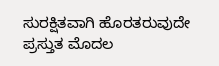ಸುರಕ್ಷಿತವಾಗಿ ಹೊರತರುವುದೇ ಪ್ರಸ್ತುತ ಮೊದಲ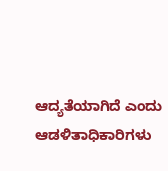ಆದ್ಯತೆಯಾಗಿದೆ ಎಂದು ಆಡಳಿತಾಧಿಕಾರಿಗಳು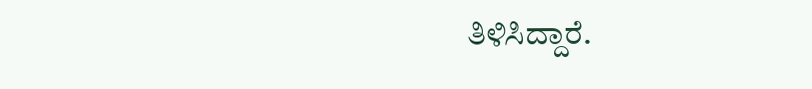ತಿಳಿಸಿದ್ದಾರೆ.